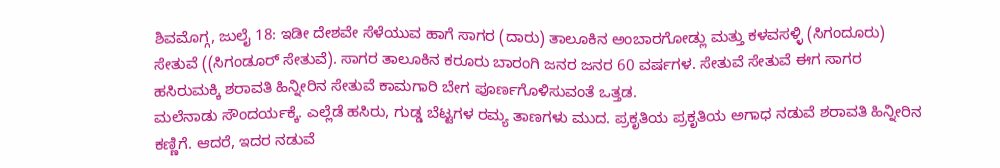ಶಿವಮೊಗ್ಗ, ಜುಲೈ 18: ಇಡೀ ದೇಶವೇ ಸೆಳೆಯುವ ಹಾಗೆ ಸಾಗರ (ದಾರು) ತಾಲೂಕಿನ ಅಂಬಾರಗೋಡ್ಲು ಮತ್ತು ಕಳವಸಳ್ಳಿ (ಸಿಗಂದೂರು) ಸೇತುವೆ ((ಸಿಗಂಡೂರ್ ಸೇತುವೆ). ಸಾಗರ ತಾಲೂಕಿನ ಕರೂರು ಬಾರಂಗಿ ಜನರ ಜನರ 60 ವರ್ಷಗಳ. ಸೇತುವೆ ಸೇತುವೆ ಈಗ ಸಾಗರ ಹಸಿರುಮಕ್ಕಿ ಶರಾವತಿ ಹಿನ್ನೀರಿನ ಸೇತುವೆ ಕಾಮಗಾರಿ ಬೇಗ ಪೂರ್ಣಗೊಳಿಸುವಂತೆ ಒತ್ತಡ.
ಮಲೆನಾಡು ಸೌಂದರ್ಯಕ್ಕೆ. ಎಲ್ಲೆಡೆ ಹಸಿರು, ಗುಡ್ಡ ಬೆಟ್ಟಗಳ ರಮ್ಯ ತಾಣಗಳು ಮುದ. ಪ್ರಕೃತಿಯ ಪ್ರಕೃತಿಯ ಅಗಾಧ ನಡುವೆ ಶರಾವತಿ ಹಿನ್ನೀರಿನ ಕಣ್ಣಿಗೆ. ಆದರೆ, ಇದರ ನಡುವೆ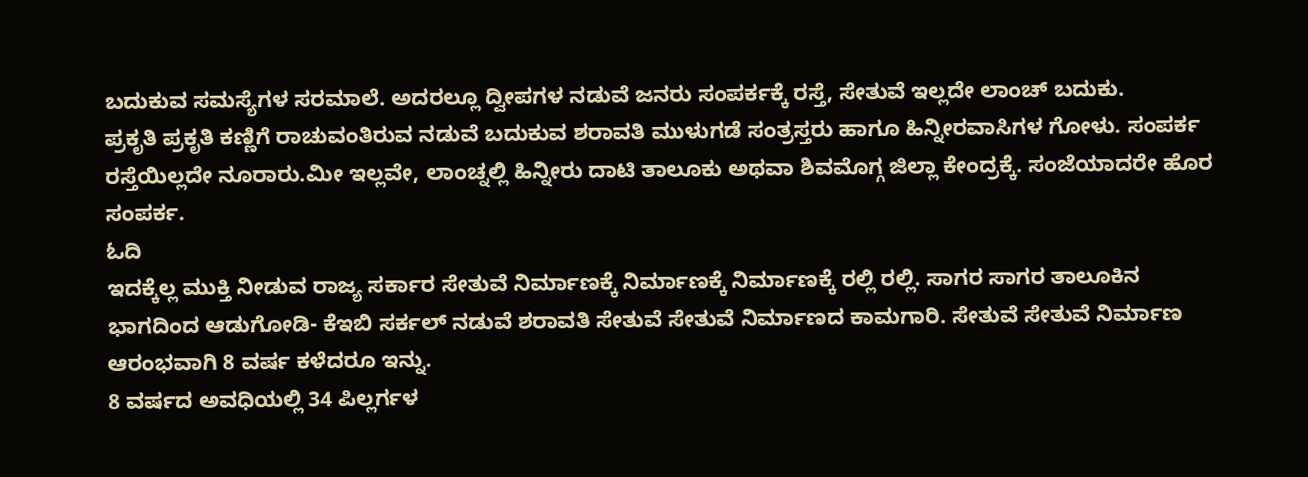ಬದುಕುವ ಸಮಸ್ಯೆಗಳ ಸರಮಾಲೆ. ಅದರಲ್ಲೂ ದ್ವೀಪಗಳ ನಡುವೆ ಜನರು ಸಂಪರ್ಕಕ್ಕೆ ರಸ್ತೆ, ಸೇತುವೆ ಇಲ್ಲದೇ ಲಾಂಚ್ ಬದುಕು.
ಪ್ರಕೃತಿ ಪ್ರಕೃತಿ ಕಣ್ಣಿಗೆ ರಾಚುವಂತಿರುವ ನಡುವೆ ಬದುಕುವ ಶರಾವತಿ ಮುಳುಗಡೆ ಸಂತ್ರಸ್ತರು ಹಾಗೂ ಹಿನ್ನೀರವಾಸಿಗಳ ಗೋಳು. ಸಂಪರ್ಕ ರಸ್ತೆಯಿಲ್ಲದೇ ನೂರಾರು.ಮೀ ಇಲ್ಲವೇ, ಲಾಂಚ್ನಲ್ಲಿ ಹಿನ್ನೀರು ದಾಟಿ ತಾಲೂಕು ಅಥವಾ ಶಿವಮೊಗ್ಗ ಜಿಲ್ಲಾ ಕೇಂದ್ರಕ್ಕೆ. ಸಂಜೆಯಾದರೇ ಹೊರ ಸಂಪರ್ಕ.
ಓದಿ
ಇದಕ್ಕೆಲ್ಲ ಮುಕ್ತಿ ನೀಡುವ ರಾಜ್ಯ ಸರ್ಕಾರ ಸೇತುವೆ ನಿರ್ಮಾಣಕ್ಕೆ ನಿರ್ಮಾಣಕ್ಕೆ ನಿರ್ಮಾಣಕ್ಕೆ ರಲ್ಲಿ ರಲ್ಲಿ. ಸಾಗರ ಸಾಗರ ತಾಲೂಕಿನ ಭಾಗದಿಂದ ಆಡುಗೋಡಿ- ಕೆಇಬಿ ಸರ್ಕಲ್ ನಡುವೆ ಶರಾವತಿ ಸೇತುವೆ ಸೇತುವೆ ನಿರ್ಮಾಣದ ಕಾಮಗಾರಿ. ಸೇತುವೆ ಸೇತುವೆ ನಿರ್ಮಾಣ ಆರಂಭವಾಗಿ 8 ವರ್ಷ ಕಳೆದರೂ ಇನ್ನು.
8 ವರ್ಷದ ಅವಧಿಯಲ್ಲಿ 34 ಪಿಲ್ಲರ್ಗಳ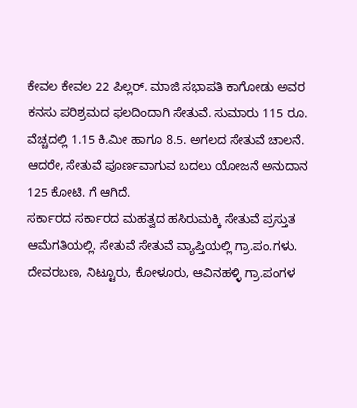ಕೇವಲ ಕೇವಲ 22 ಪಿಲ್ಲರ್. ಮಾಜಿ ಸಭಾಪತಿ ಕಾಗೋಡು ಅವರ ಕನಸು ಪರಿಶ್ರಮದ ಫಲದಿಂದಾಗಿ ಸೇತುವೆ. ಸುಮಾರು 115 ರೂ. ವೆಚ್ಚದಲ್ಲಿ 1.15 ಕಿ.ಮೀ ಹಾಗೂ 8.5. ಅಗಲದ ಸೇತುವೆ ಚಾಲನೆ. ಆದರೇ, ಸೇತುವೆ ಪೂರ್ಣವಾಗುವ ಬದಲು ಯೋಜನೆ ಅನುದಾನ 125 ಕೋಟಿ. ಗೆ ಆಗಿದೆ.
ಸರ್ಕಾರದ ಸರ್ಕಾರದ ಮಹತ್ವದ ಹಸಿರುಮಕ್ಕಿ ಸೇತುವೆ ಪ್ರಸ್ತುತ ಆಮೆಗತಿಯಲ್ಲಿ. ಸೇತುವೆ ಸೇತುವೆ ವ್ಯಾಪ್ತಿಯಲ್ಲಿ ಗ್ರಾ.ಪಂ.ಗಳು. ದೇವರಬಣ, ನಿಟ್ಟೂರು, ಕೋಳೂರು, ಆವಿನಹಳ್ಳಿ ಗ್ರಾ.ಪಂಗಳ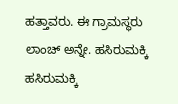ಹತ್ತಾವರು. ಈ ಗ್ರಾಮಸ್ಥರು ಲಾಂಚ್ ಅನ್ನೇ. ಹಸಿರುಮಕ್ಕಿ ಹಸಿರುಮಕ್ಕಿ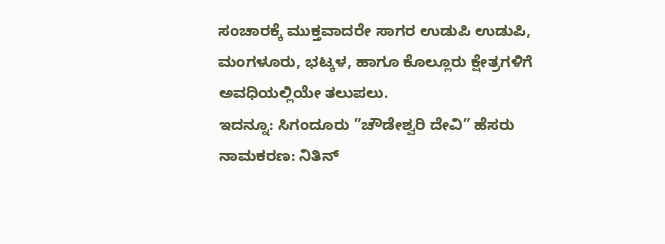ಸಂಚಾರಕ್ಕೆ ಮುಕ್ತವಾದರೇ ಸಾಗರ ಉಡುಪಿ ಉಡುಪಿ, ಮಂಗಳೂರು, ಭಟ್ಕಳ, ಹಾಗೂ ಕೊಲ್ಲೂರು ಕ್ಷೇತ್ರಗಳಿಗೆ ಅವಧಿಯಲ್ಲಿಯೇ ತಲುಪಲು.
ಇದನ್ನೂ: ಸಿಗಂದೂರು ”ಚೌಡೇಶ್ವರಿ ದೇವಿ” ಹೆಸರು ನಾಮಕರಣ: ನಿತಿನ್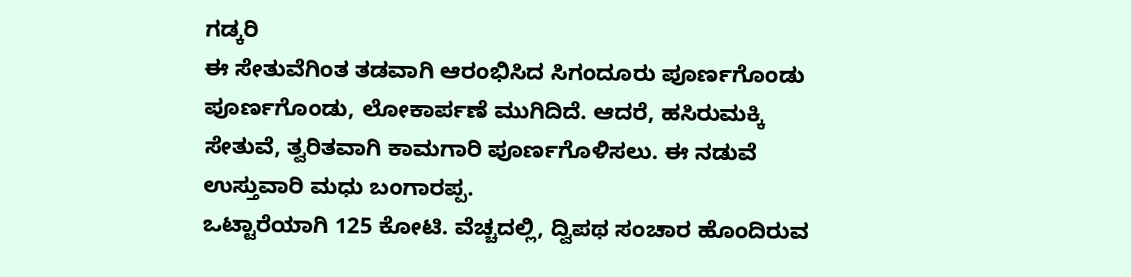ಗಡ್ಕರಿ
ಈ ಸೇತುವೆಗಿಂತ ತಡವಾಗಿ ಆರಂಭಿಸಿದ ಸಿಗಂದೂರು ಪೂರ್ಣಗೊಂಡು ಪೂರ್ಣಗೊಂಡು, ಲೋಕಾರ್ಪಣೆ ಮುಗಿದಿದೆ. ಆದರೆ, ಹಸಿರುಮಕ್ಕಿ ಸೇತುವೆ, ತ್ವರಿತವಾಗಿ ಕಾಮಗಾರಿ ಪೂರ್ಣಗೊಳಿಸಲು. ಈ ನಡುವೆ ಉಸ್ತುವಾರಿ ಮಧು ಬಂಗಾರಪ್ಪ.
ಒಟ್ಟಾರೆಯಾಗಿ 125 ಕೋಟಿ. ವೆಚ್ಚದಲ್ಲಿ, ದ್ವಿಪಥ ಸಂಚಾರ ಹೊಂದಿರುವ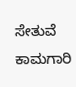ಸೇತುವೆ ಕಾಮಗಾರಿ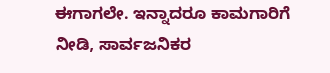ಈಗಾಗಲೇ. ಇನ್ನಾದರೂ ಕಾಮಗಾರಿಗೆ ನೀಡಿ, ಸಾರ್ವಜನಿಕರ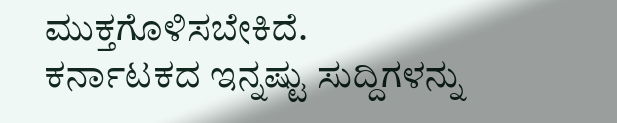ಮುಕ್ತಗೊಳಿಸಬೇಕಿದೆ.
ಕರ್ನಾಟಕದ ಇನ್ನಷ್ಟು ಸುದ್ದಿಗಳನ್ನು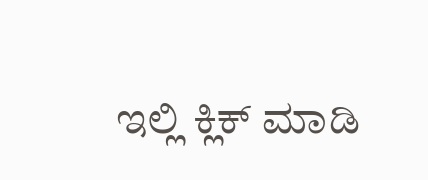ಇಲ್ಲಿ ಕ್ಲಿಕ್ ಮಾಡಿ